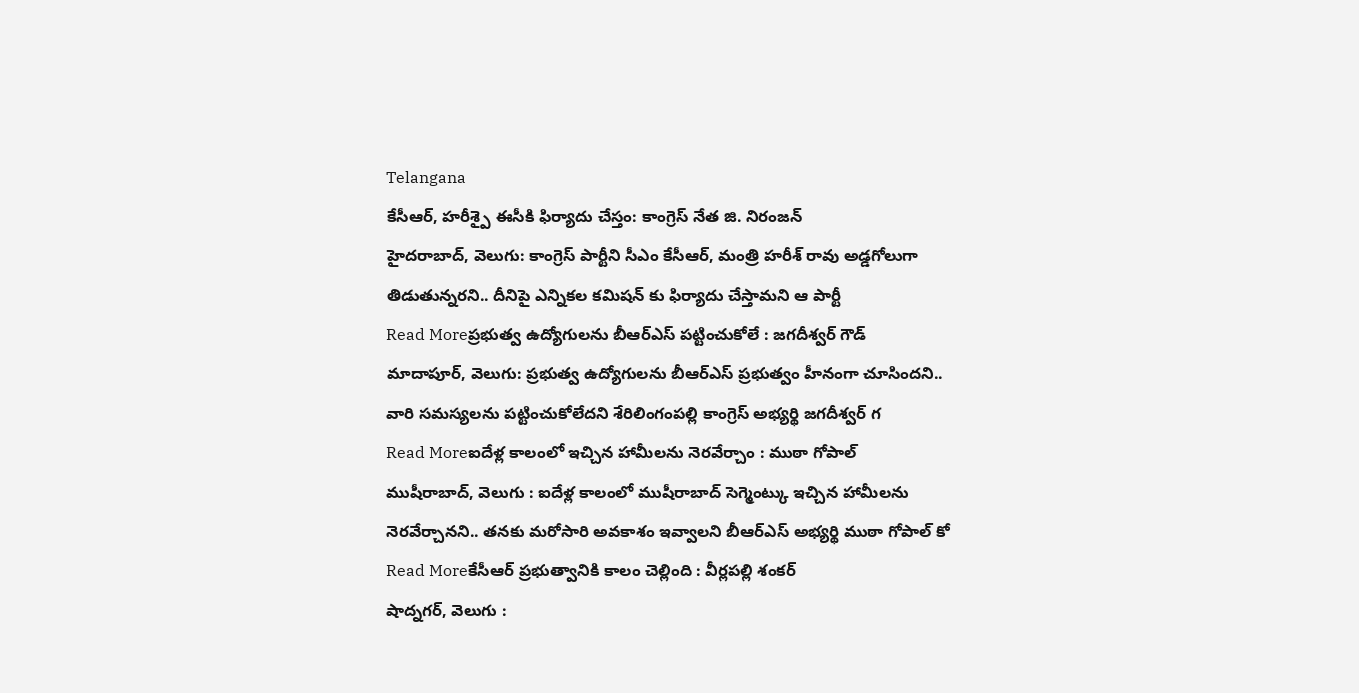Telangana
కేసీఆర్, హరీశ్పై ఈసీకి ఫిర్యాదు చేస్తం: కాంగ్రెస్ నేత జి. నిరంజన్
హైదరాబాద్, వెలుగు: కాంగ్రెస్ పార్టీని సీఎం కేసీఆర్, మంత్రి హరీశ్ రావు అడ్డగోలుగా తిడుతున్నరని.. దీనిపై ఎన్నికల కమిషన్ కు ఫిర్యాదు చేస్తామని ఆ పార్టీ
Read Moreప్రభుత్వ ఉద్యోగులను బీఆర్ఎస్ పట్టించుకోలే : జగదీశ్వర్ గౌడ్
మాదాపూర్, వెలుగు: ప్రభుత్వ ఉద్యోగులను బీఆర్ఎస్ ప్రభుత్వం హీనంగా చూసిందని.. వారి సమస్యలను పట్టించుకోలేదని శేరిలింగంపల్లి కాంగ్రెస్ అభ్యర్థి జగదీశ్వర్ గ
Read Moreఐదేళ్ల కాలంలో ఇచ్చిన హామీలను నెరవేర్చాం : ముఠా గోపాల్
ముషీరాబాద్, వెలుగు : ఐదేళ్ల కాలంలో ముషీరాబాద్ సెగ్మెంట్కు ఇచ్చిన హామీలను నెరవేర్చానని.. తనకు మరోసారి అవకాశం ఇవ్వాలని బీఆర్ఎస్ అభ్యర్థి ముఠా గోపాల్ కో
Read Moreకేసీఆర్ ప్రభుత్వానికి కాలం చెల్లింది : వీర్లపల్లి శంకర్
షాద్నగర్, వెలుగు :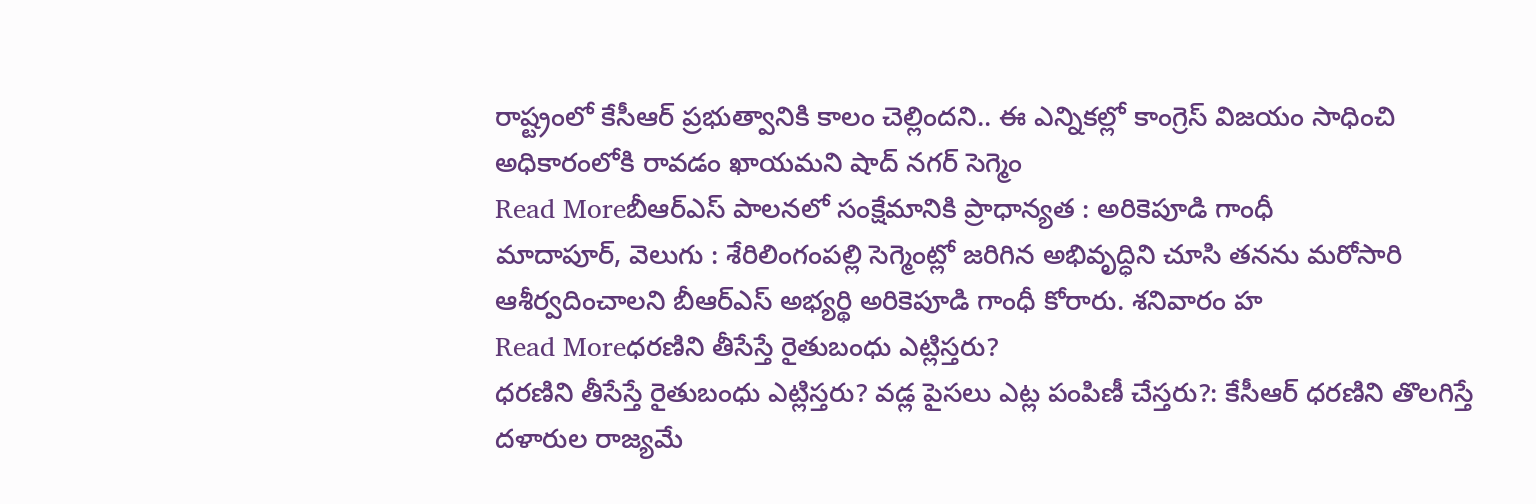రాష్ట్రంలో కేసీఆర్ ప్రభుత్వానికి కాలం చెల్లిందని.. ఈ ఎన్నికల్లో కాంగ్రెస్ విజయం సాధించి అధికారంలోకి రావడం ఖాయమని షాద్ నగర్ సెగ్మెం
Read Moreబీఆర్ఎస్ పాలనలో సంక్షేమానికి ప్రాధాన్యత : అరికెపూడి గాంధీ
మాదాపూర్, వెలుగు : శేరిలింగంపల్లి సెగ్మెంట్లో జరిగిన అభివృద్ధిని చూసి తనను మరోసారి ఆశీర్వదించాలని బీఆర్ఎస్ అభ్యర్థి అరికెపూడి గాంధీ కోరారు. శనివారం హ
Read Moreధరణిని తీసేస్తే రైతుబంధు ఎట్లిస్తరు?
ధరణిని తీసేస్తే రైతుబంధు ఎట్లిస్తరు? వడ్ల పైసలు ఎట్ల పంపిణీ చేస్తరు?: కేసీఆర్ ధరణిని తొలగిస్తే దళారుల రాజ్యమే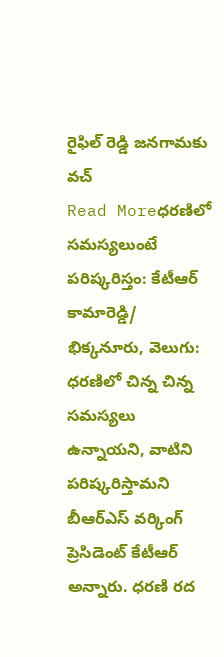రైఫిల్ రెడ్డి జనగామకు వచ్
Read Moreధరణిలో సమస్యలుంటే పరిష్కరిస్తం: కేటీఆర్
కామారెడ్డి/ భిక్కనూరు, వెలుగు: ధరణిలో చిన్న చిన్న సమస్యలు ఉన్నాయని, వాటిని పరిష్కరిస్తామని బీఆర్ఎస్ వర్కింగ్ ప్రెసిడెంట్ కేటీఆర్ అన్నారు. ధరణి రద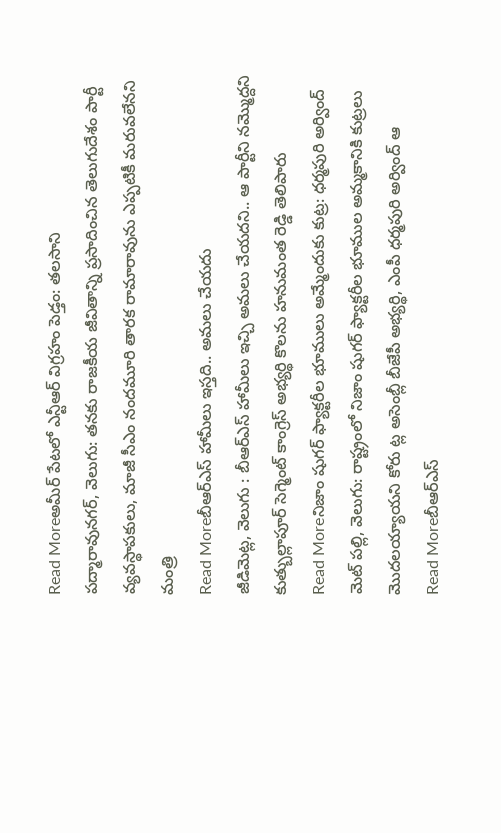Read Moreఅమీర్ పేటలో ఎన్టీఆర్ విగ్రహం పెడ్తం: తలసాని
పద్మారావునగర్, వెలుగు: తనకు రాజకీయ జీవితాన్ని ప్రసాదించిన తెలుగుదేశం పార్టీ వ్యవస్థాపకులు, మాజీ సీఎం నందమూరి తారక రామారావును ఎప్పటికీ మరువలేనని మంత్రి
Read Moreబీఆర్ఎస్ హామీలు ఇస్తది.. అమలు చేయదు
జీడిమెట్ల, వెలుగు : బీఆర్ఎస్ హామీలు ఇచ్చి అమలు చేయదని.. ఆ పార్టీని నమ్మొద్దని కుత్బుల్లాపూర్ సెగ్మెంట్ కాంగ్రెస్ అభ్యర్థి కొలను హనుమంత రెడ్డి తెలిపారు
Read Moreనిజాం షుగర్ ఫ్యాక్టరీల భూములు అమ్మేందుకు కుట్ర: ధర్మపురి అర్వింద్
మెట్ పల్లి, వెలుగు: రాష్ట్రంలో నిజాం షుగర్ ఫ్యాక్టరీల భూముల అమ్మకానికి కుట్రలు మొదలయ్యాయని కోరు ట్ల అసెంబ్లీ బీజేపీ అభ్యర్థి, ఎంపీ ధర్మపురి అర్వింద్ ఆ
Read Moreబీఆర్ఎస్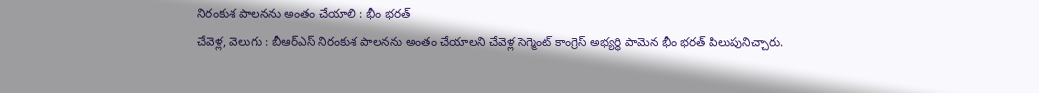నిరంకుశ పాలనను అంతం చేయాలి : భీం భరత్
చేవెళ్ల, వెలుగు : బీఆర్ఎస్ నిరంకుశ పాలనను అంతం చేయాలని చేవెళ్ల సెగ్మెంట్ కాంగ్రెస్ అభ్యర్థి పామెన భీం భరత్ పిలుపునిచ్చారు.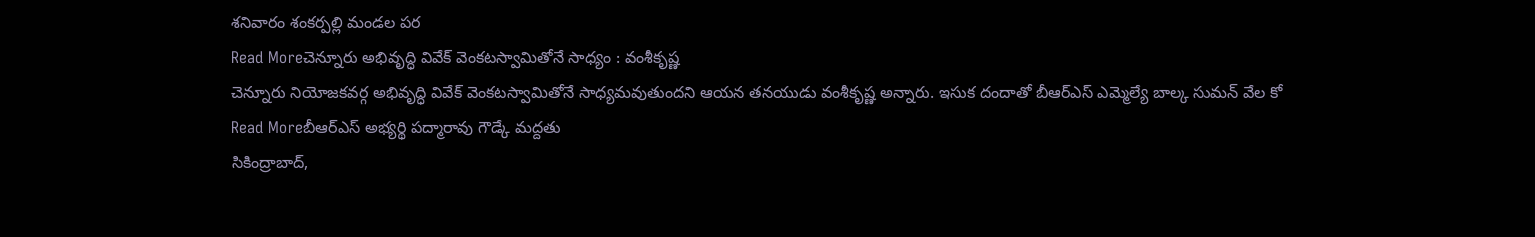శనివారం శంకర్పల్లి మండల పర
Read Moreచెన్నూరు అభివృద్ధి వివేక్ వెంకటస్వామితోనే సాధ్యం : వంశీకృష్ణ
చెన్నూరు నియోజకవర్గ అభివృద్ధి వివేక్ వెంకటస్వామితోనే సాధ్యమవుతుందని ఆయన తనయుడు వంశీకృష్ణ అన్నారు. ఇసుక దందాతో బీఆర్ఎస్ ఎమ్మెల్యే బాల్క సుమన్ వేల కో
Read Moreబీఆర్ఎస్ అభ్యర్థి పద్మారావు గౌడ్కే మద్దతు
సికింద్రాబాద్,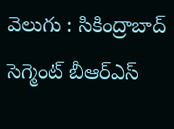వెలుగు : సికింద్రాబాద్ సెగ్మెంట్ బీఆర్ఎస్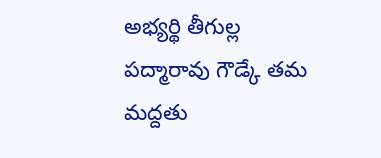అభ్యర్థి తీగుల్ల పద్మారావు గౌడ్కే తమ మద్దతు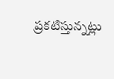ప్రకటిస్తున్నట్లు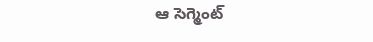ఆ సెగ్మెంట్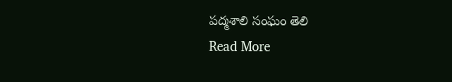పద్మశాలి సంఘం తెలి
Read More